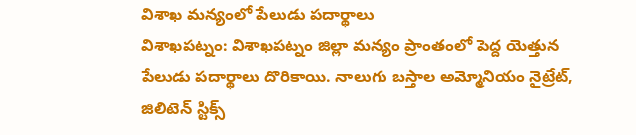విశాఖ మన్యంలో పేలుడు పదార్థాలు
విశాఖపట్నం: విశాఖపట్నం జిల్లా మన్యం ప్రాంతంలో పెద్ద యెత్తున పేలుడు పదార్థాలు దొరికాయి. నాలుగు బస్తాల అమ్మోనియం నైట్రేట్, జిలిటెన్ స్టిక్స్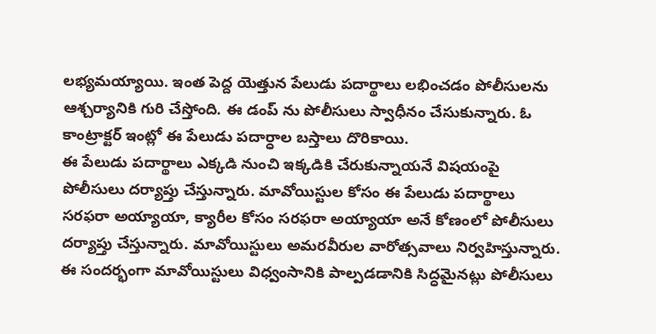లభ్యమయ్యాయి. ఇంత పెద్ద యెత్తున పేలుడు పదార్థాలు లభించడం పోలీసులను ఆశ్చర్యానికి గురి చేస్తోంది. ఈ డంప్ ను పోలీసులు స్వాధీనం చేసుకున్నారు. ఓ కాంట్రాక్టర్ ఇంట్లో ఈ పేలుడు పదార్ధాల బస్తాలు దొరికాయి.
ఈ పేలుడు పదార్థాలు ఎక్కడి నుంచి ఇక్కడికి చేరుకున్నాయనే విషయంపై పోలీసులు దర్యాప్తు చేస్తున్నారు. మావోయిస్టుల కోసం ఈ పేలుడు పదార్థాలు సరఫరా అయ్యాయా, క్యారీల కోసం సరఫరా అయ్యాయా అనే కోణంలో పోలీసులు దర్యాప్తు చేస్తున్నారు. మావోయిస్టులు అమరవీరుల వారోత్సవాలు నిర్వహిస్తున్నారు. ఈ సందర్భంగా మావోయిస్టులు విధ్వంసానికి పాల్పడడానికి సిద్ధమైనట్లు పోలీసులు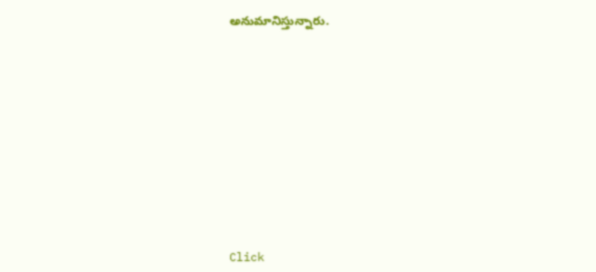అనుమానిస్తున్నారు.












Click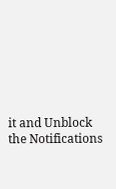it and Unblock the Notifications